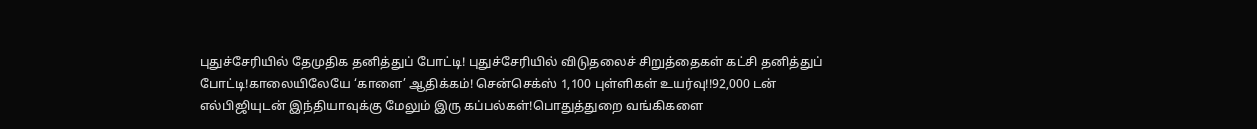புதுச்சேரியில் தேமுதிக தனித்துப் போட்டி! புதுச்சேரியில் விடுதலைச் சிறுத்தைகள் கட்சி தனித்துப் போட்டி!காலையிலேயே ‘காளை’ ஆதிக்கம்! சென்செக்ஸ் 1,100 புள்ளிகள் உயர்வு!!92,000 டன் எல்பிஜியுடன் இந்தியாவுக்கு மேலும் இரு கப்பல்கள்!பொதுத்துறை வங்கிகளை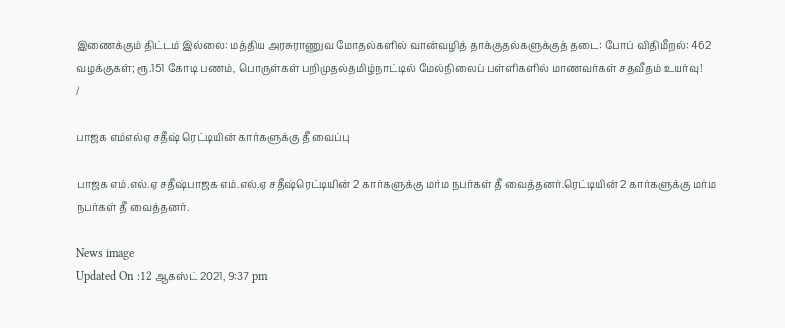இணைக்கும் திட்டம் இல்லை: மத்திய அரசுராணுவ மோதல்களில் வான்வழித் தாக்குதல்களுக்குத் தடை: போப் விதிமீறல்: 462 வழக்குகள்; ரூ.151 கோடி பணம், பொருள்கள் பறிமுதல்தமிழ்நாட்டில் மேல்நிலைப் பள்ளிகளில் மாணவர்கள் சதவீதம் உயர்வு!
/

பாஜக எம்எல்ஏ சதீஷ் ரெட்டியின் கார்களுக்கு தீ வைப்பு

பாஜக எம்.எல்.ஏ சதீஷ்பாஜக எம்.எல்.ஏ சதீஷ்ரெட்டியின் 2 கார்களுக்கு மர்ம நபர்கள் தீ வைத்தனர்.ரெட்டியின் 2 கார்களுக்கு மர்ம நபர்கள் தீ வைத்தனர்.

News image
Updated On :12 ஆகஸ்ட் 2021, 9:37 pm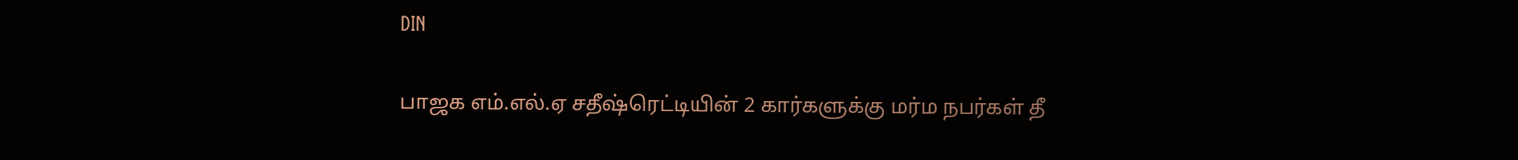DIN

பாஜக எம்.எல்.ஏ சதீஷ்ரெட்டியின் 2 கார்களுக்கு மர்ம நபர்கள் தீ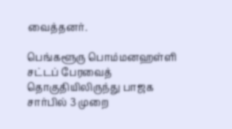வைத்தனர்.

பெங்களூரு பொம்மனஹள்ளி சட்டப் பேரவைத் தொகுதியிலிருந்து பாஜக சார்பில் 3 முறை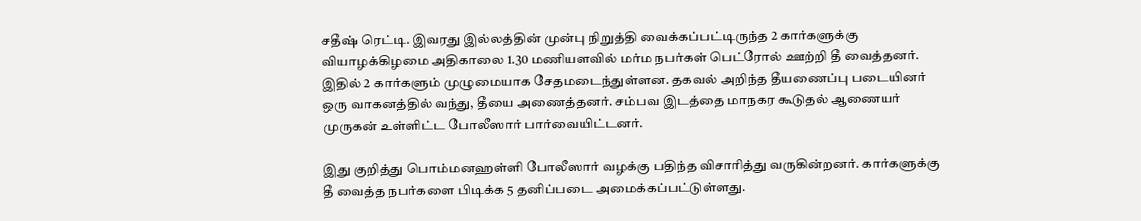சதீஷ் ரெட்டி. இவரது இல்லத்தின் முன்பு நிறுத்தி வைக்கப்பட்டிருந்த 2 கார்களுக்கு வியாழக்கிழமை அதிகாலை 1.30 மணியளவில் மர்ம நபர்கள் பெட்ரோல் ஊற்றி தீ வைத்தனர். இதில் 2 கார்களும் முழுமையாக சேதமடைந்துள்ளன. தகவல் அறிந்த தீயணைப்பு படையினர் ஒரு வாகனத்தில் வந்து, தீயை அணைத்தனர். சம்பவ இடத்தை மாநகர கூடுதல் ஆணையர் முருகன் உள்ளிட்ட போலீஸார் பார்வையிட்டனர்.

இது குறித்து பொம்மனஹள்ளி போலீஸார் வழக்கு பதிந்த விசாரித்து வருகின்றனர். கார்களுக்கு தீ வைத்த நபர்களை பிடிக்க 5 தனிப்படை அமைக்கப்பட்டுள்ளது.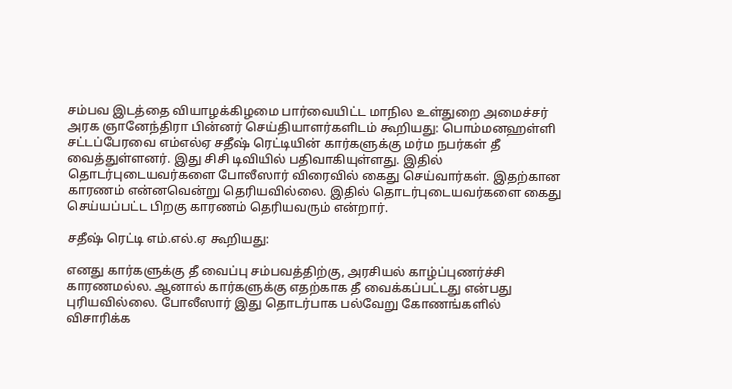சம்பவ இடத்தை வியாழக்கிழமை பார்வையிட்ட மாநில உள்துறை அமைச்சர் அரக ஞானேந்திரா பின்னர் செய்தியாளர்களிடம் கூறியது: பொம்மனஹள்ளி சட்டப்பேரவை எம்எல்ஏ சதீஷ் ரெட்டியின் கார்களுக்கு மர்ம நபர்கள் தீ வைத்துள்ளனர். இது சிசி டிவியில் பதிவாகியுள்ளது. இதில் தொடர்புடையவர்களை போலீஸார் விரைவில் கைது செய்வார்கள். இதற்கான காரணம் என்னவென்று தெரியவில்லை. இதில் தொடர்புடையவர்களை கைது செய்யப்பட்ட பிறகு காரணம் தெரியவரும் என்றார்.

சதீஷ் ரெட்டி எம்.எல்.ஏ கூறியது:

எனது கார்களுக்கு தீ வைப்பு சம்பவத்திற்கு, அரசியல் காழ்ப்புணர்ச்சி காரணமல்ல. ஆனால் கார்களுக்கு எதற்காக தீ வைக்கப்பட்டது என்பது புரியவில்லை. போலீஸார் இது தொடர்பாக பல்வேறு கோணங்களில் விசாரிக்க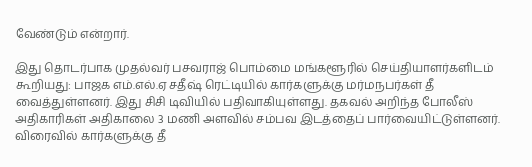வேண்டும் என்றார்.

இது தொடர்பாக முதல்வர் பசவராஜ் பொம்மை மங்களூரில் செய்தியாளர்களிடம் கூறியது: பாஜக எம்.எல்.ஏ சதீஷ் ரெட்டியில் கார்களுக்கு மர்மநபர்கள் தீ வைத்துள்ளனர். இது சிசி டிவியில் பதிவாகியுள்ளது. தகவல் அறிந்த போலீஸ் அதிகாரிகள் அதிகாலை 3 மணி அளவில் சம்பவ இடத்தைப் பார்வையிட்டுள்ளனர். விரைவில் கார்களுக்கு தீ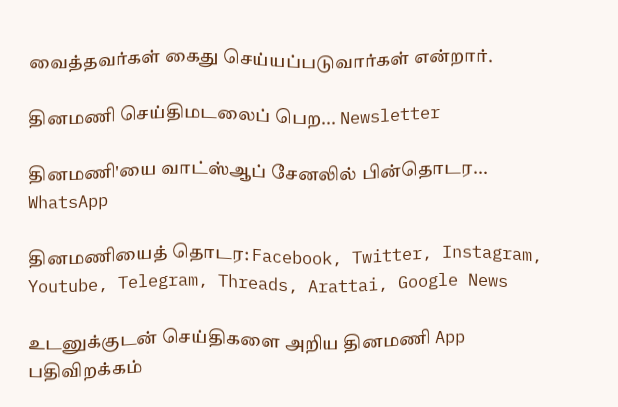வைத்தவர்கள் கைது செய்யப்படுவார்கள் என்றார்.

தினமணி செய்திமடலைப் பெற... Newsletter

தினமணி'யை வாட்ஸ்ஆப் சேனலில் பின்தொடர... WhatsApp

தினமணியைத் தொடர: Facebook, Twitter, Instagram, Youtube, Telegram, Threads, Arattai, Google News

உடனுக்குடன் செய்திகளை அறிய தினமணி App பதிவிறக்கம்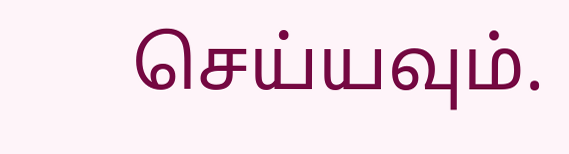செய்யவும்.